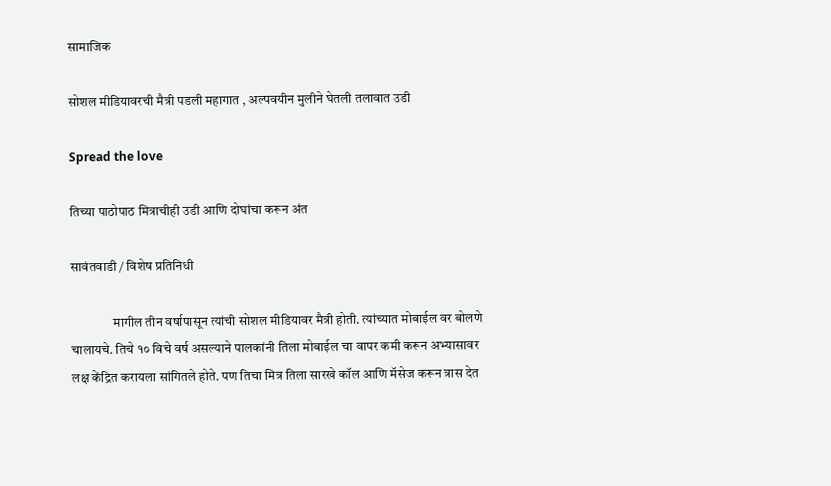सामाजिक

सोशल मीडियावरची मैत्री पडली महागात , अल्पवयीन मुलीने घेतली तलावात उडी

Spread the love

तिच्या पाठोपाठ मित्राचीही उडी आणि दोघांचा करून अंत

सावंतवाडी / विशेष प्रतिनिधी

                मागील तीन वर्षापासून त्यांची सोशल मीडियावर मैत्री होती. त्यांच्यात मोबाईल वर बोलणे चालायचे. तिचे १० विचे वर्ष असल्याने पालकांनी तिला मोबाईल चा वापर कमी करून अभ्यासावर लक्ष केंद्रित करायला सांगितले होते. पण तिचा मित्र तिला सारखे कॉल आणि मॅसेज करून त्रास देत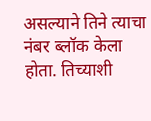असल्याने तिने त्याचा नंबर ब्लॉक केला होता. तिच्याशी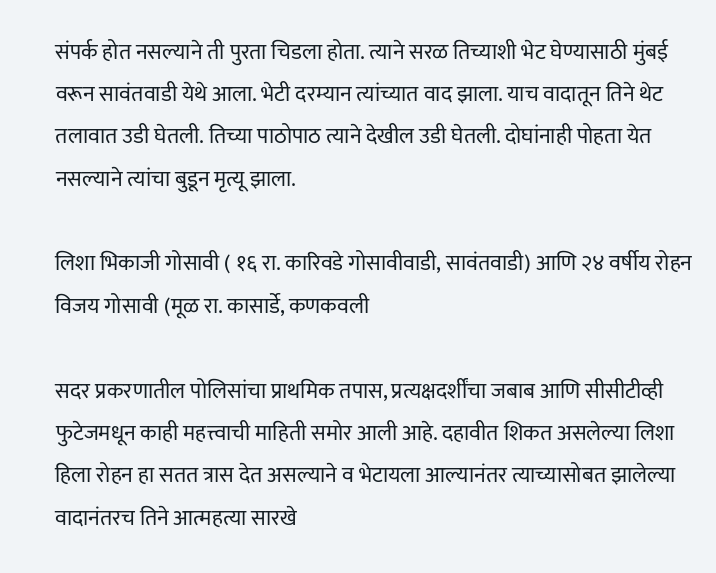संपर्क होत नसल्याने ती पुरता चिडला होता. त्याने सरळ तिच्याशी भेट घेण्यासाठी मुंबई वरून सावंतवाडी येथे आला. भेटी दरम्यान त्यांच्यात वाद झाला. याच वादातून तिने थेट तलावात उडी घेतली. तिच्या पाठोपाठ त्याने देखील उडी घेतली. दोघांनाही पोहता येत नसल्याने त्यांचा बुडून मृत्यू झाला.

लिशा भिकाजी गोसावी ( १६ रा. कारिवडे गोसावीवाडी, सावंतवाडी) आणि २४ वर्षीय रोहन विजय गोसावी (मूळ रा. कासार्डे, कणकवली

सदर प्रकरणातील पोलिसांचा प्राथमिक तपास, प्रत्यक्षदर्शींचा जबाब आणि सीसीटीव्ही फुटेजमधून काही महत्त्वाची माहिती समोर आली आहे. दहावीत शिकत असलेल्या लिशा हिला रोहन हा सतत त्रास देत असल्याने व भेटायला आल्यानंतर त्याच्यासोबत झालेल्या वादानंतरच तिने आत्महत्या सारखे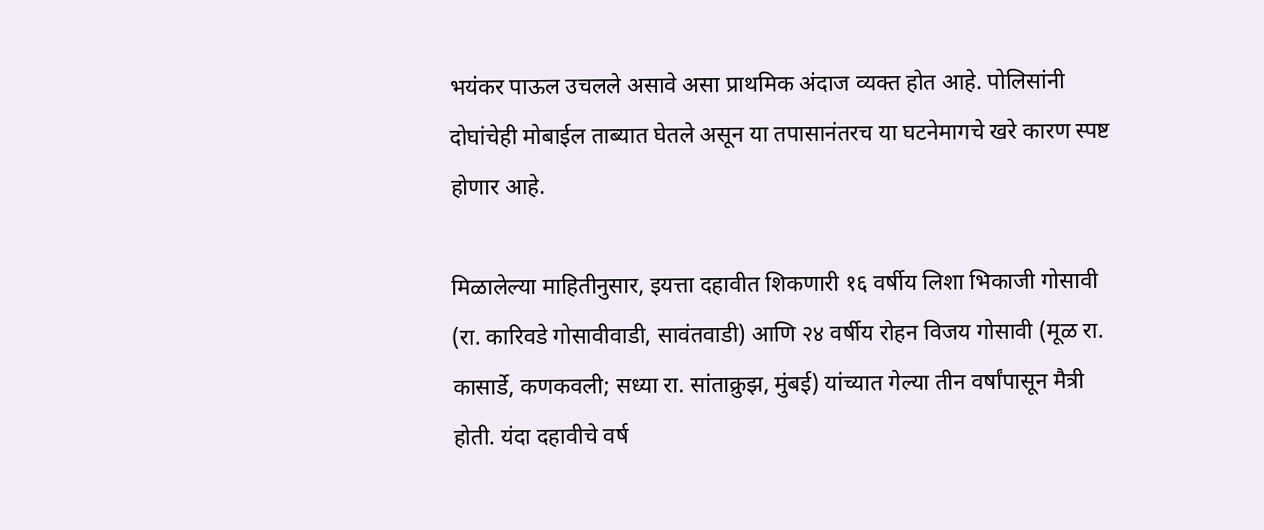भयंकर पाऊल उचलले असावे असा प्राथमिक अंदाज व्यक्त होत आहे. पोलिसांनी दोघांचेही मोबाईल ताब्यात घेतले असून या तपासानंतरच या घटनेमागचे खरे कारण स्पष्ट होणार आहे.

मिळालेल्या माहितीनुसार, इयत्ता दहावीत शिकणारी १६ वर्षीय लिशा भिकाजी गोसावी (रा. कारिवडे गोसावीवाडी, सावंतवाडी) आणि २४ वर्षीय रोहन विजय गोसावी (मूळ रा. कासार्डे, कणकवली; सध्या रा. सांताक्रुझ, मुंबई) यांच्यात गेल्या तीन वर्षांपासून मैत्री होती. यंदा दहावीचे वर्ष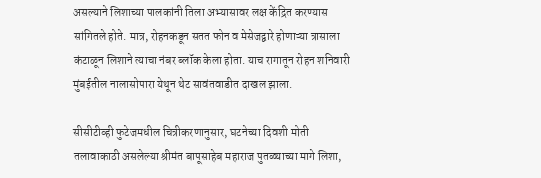असल्याने लिशाच्या पालकांनी तिला अभ्यासावर लक्ष केंद्रित करण्यास सांगितले होते. मात्र, रोहनकडून सतत फोन व मेसेजद्वारे होणाऱ्या त्रासाला कंटाळून लिशाने त्याचा नंबर ब्लॉक केला होता. याच रागातून रोहन शनिवारी मुंबईतील नालासोपारा येथून थेट सावंतवाडीत दाखल झाला.

सीसीटीव्ही फुटेजमधील चित्रीकरणानुसार, घटनेच्या दिवशी मोती तलावाकाठी असलेल्या श्रीमंत बापूसाहेब महाराज पुतळ्याच्या मागे लिशा,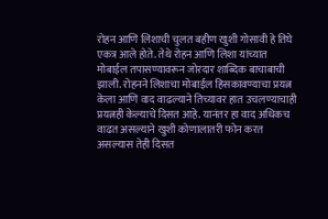रोहन आणि लिशाची चुलत बहीण खुशी गोसावी हे तिघे एकत्र आले होते. तेथे रोहन आणि लिशा यांच्यात मोबाईल तपासण्यावरून जोरदार शाब्दिक बाचाबाची झाली. रोहनने लिशाचा मोबाईल हिसकावण्याचा प्रयत्न केला आणि वाद वाढल्याने तिच्यावर हात उचलण्याचाही प्रयत्नही केल्याचे दिसत आहे. यानंतर हा वाद अधिकच वाढत असल्याने खुशी कोणालातरी फोन करत असल्यास तेही दिसत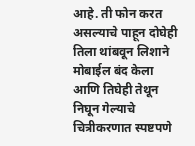आहे. ती फोन करत असल्याचे पाहून दोघेही तिला थांबवून लिशाने मोबाईल बंद केला आणि तिघेही तेथून निघून गेल्याचे चित्रीकरणात स्पष्टपणे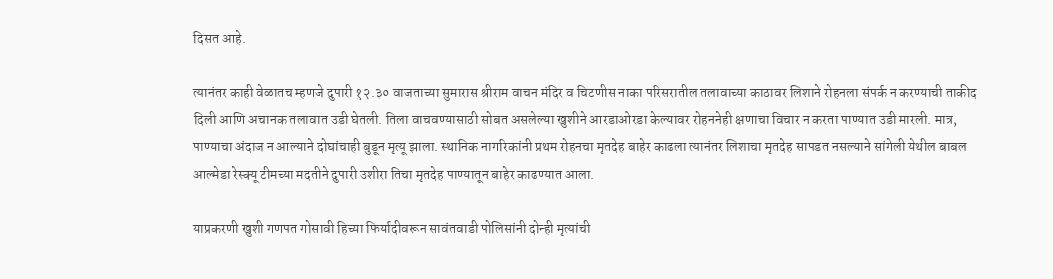दिसत आहे.

त्यानंतर काही वेळातच म्हणजे दुपारी १२.३० वाजताच्या सुमारास श्रीराम वाचन मंदिर व चिटणीस नाका परिसरातील तलावाच्या काठावर लिशाने रोहनला संपर्क न करण्याची ताकीद दिली आणि अचानक तलावात उडी घेतली. तिला वाचवण्यासाठी सोबत असलेल्या खुशीने आरडाओरडा केल्यावर रोहननेही क्षणाचा विचार न करता पाण्यात उडी मारली. मात्र, पाण्याचा अंदाज न आल्याने दोघांचाही बुडून मृत्यू झाला. स्थानिक नागरिकांनी प्रथम रोहनचा मृतदेह बाहेर काढला त्यानंतर लिशाचा मृतदेह सापडत नसल्याने सांगेली येथील बाबल आल्मेडा रेस्क्यू टीमच्या मदतीने दुपारी उशीरा तिचा मृतदेह पाण्यातून बाहेर काढण्यात आला.

याप्रकरणी खुशी गणपत गोसावी हिच्या फिर्यादीवरून सावंतवाडी पोलिसांनी दोन्ही मृत्यांची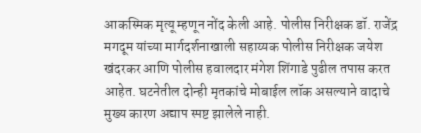आकस्मिक मृत्यू म्हणून नोंद केली आहे. पोलीस निरीक्षक डॉ. राजेंद्र मगदूम यांच्या मार्गदर्शनाखाली सहाय्यक पोलीस निरीक्षक जयेश खंदरकर आणि पोलीस हवालदार मंगेश शिंगाडे पुढील तपास करत आहेत. घटनेतील दोन्ही मृतकांचे मोबाईल लॉक असल्याने वादाचे मुख्य कारण अद्याप स्पष्ट झालेले नाही.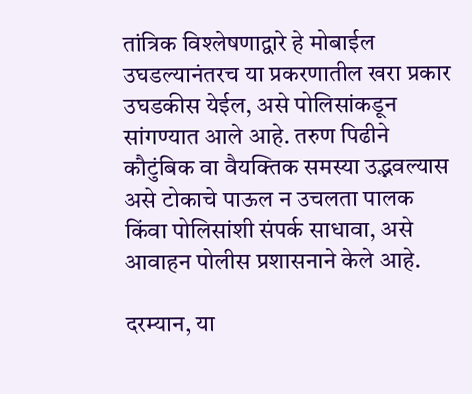तांत्रिक विश्लेषणाद्वारे हे मोबाईल उघडल्यानंतरच या प्रकरणातील खरा प्रकार उघडकीस येईल, असे पोलिसांकडून सांगण्यात आले आहे. तरुण पिढीने कौटुंबिक वा वैयक्तिक समस्या उद्भवल्यास असे टोकाचे पाऊल न उचलता पालक किंवा पोलिसांशी संपर्क साधावा, असे आवाहन पोलीस प्रशासनाने केले आहे.

दरम्यान, या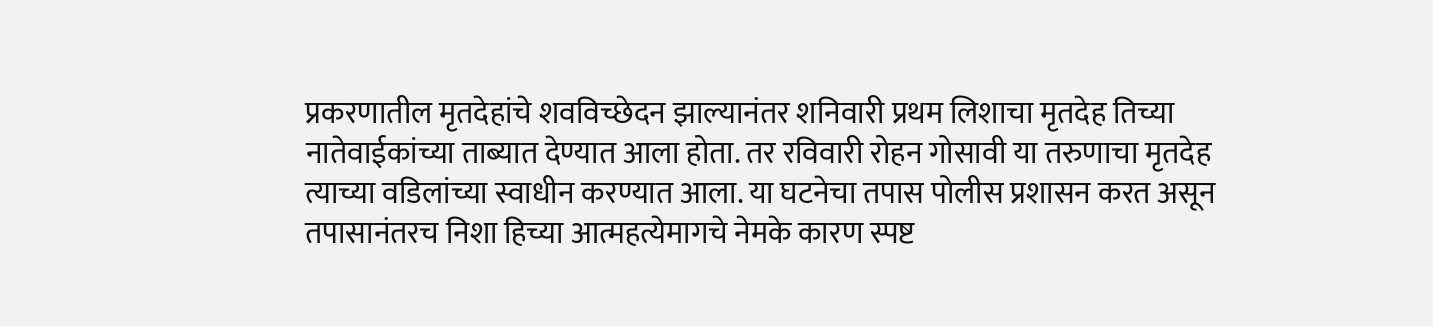प्रकरणातील मृतदेहांचे शवविच्छेदन झाल्यानंतर शनिवारी प्रथम लिशाचा मृतदेह तिच्या नातेवाईकांच्या ताब्यात देण्यात आला होता. तर रविवारी रोहन गोसावी या तरुणाचा मृतदेह त्याच्या वडिलांच्या स्वाधीन करण्यात आला. या घटनेचा तपास पोलीस प्रशासन करत असून तपासानंतरच निशा हिच्या आत्महत्येमागचे नेमके कारण स्पष्ट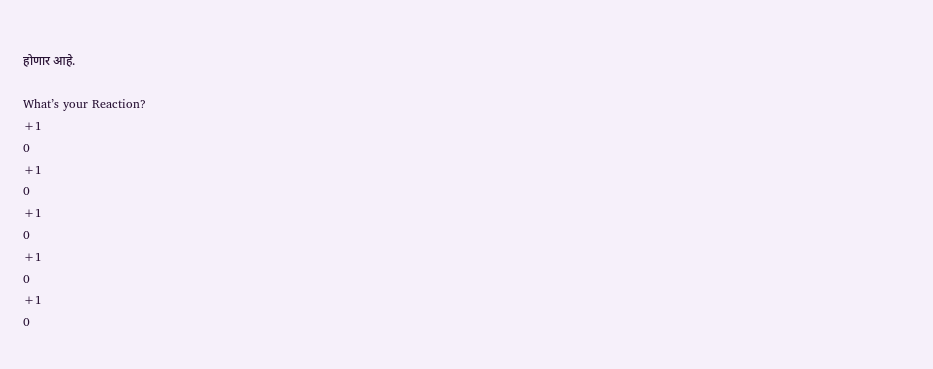होणार आहे.

What’s your Reaction?
+1
0
+1
0
+1
0
+1
0
+1
0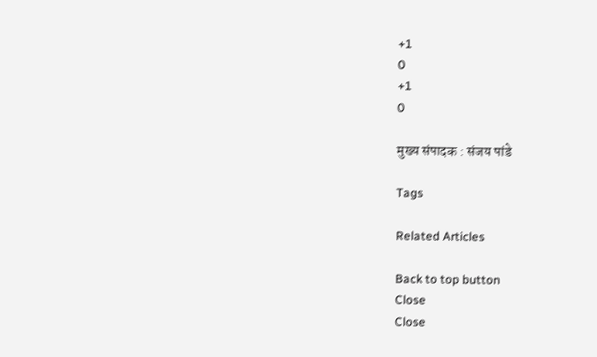+1
0
+1
0

मुख्य संपादक : संजय पांडे

Tags

Related Articles

Back to top button
Close
Close